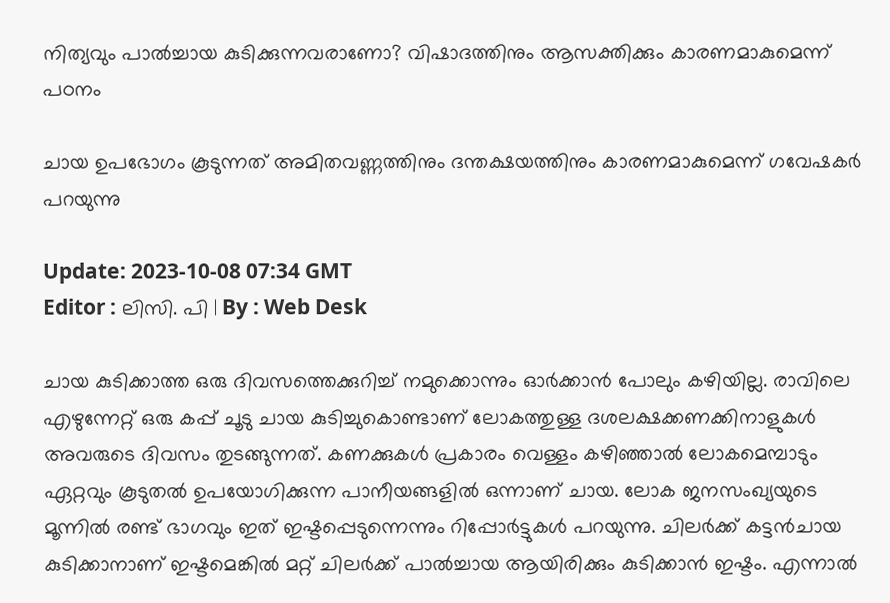നിത്യവും പാൽച്ചായ കുടിക്കുന്നവരാണോ? വിഷാദത്തിനും ആസക്തിക്കും കാരണമാകുമെന്ന് പഠനം

ചായ ഉപഭോഗം കൂടുന്നത് അമിതവണ്ണത്തിനും ദന്തക്ഷയത്തിനും കാരണമാകുമെന്ന് ഗവേഷകർ പറയുന്നു

Update: 2023-10-08 07:34 GMT
Editor : ലിസി. പി | By : Web Desk

ചായ കുടിക്കാത്ത ഒരു ദിവസത്തെക്കുറിച്ച് നമുക്കൊന്നും ഓർക്കാൻ പോലും കഴിയില്ല. രാവിലെ എഴുന്നേറ്റ് ഒരു കപ്പ് ചൂടു ചായ കുടിച്ചുകൊണ്ടാണ് ലോകത്തുള്ള ദശലക്ഷക്കണക്കിനാളുകൾ അവരുടെ ദിവസം തുടങ്ങുന്നത്. കണക്കുകൾ പ്രകാരം വെള്ളം കഴിഞ്ഞാൽ ലോകമെമ്പാടും ഏറ്റവും കൂടുതൽ ഉപയോഗിക്കുന്ന പാനീയങ്ങളിൽ ഒന്നാണ് ചായ. ലോക ജനസംഖ്യയുടെ മൂന്നിൽ രണ്ട് ഭാഗവും ഇത് ഇഷ്ടപ്പെടുന്നെന്നും റിപ്പോർട്ടുകൾ പറയുന്നു. ചിലർക്ക് കട്ടൻചായ കുടിക്കാനാണ് ഇഷ്ടമെങ്കിൽ മറ്റ് ചിലർക്ക് പാൽച്ചായ ആയിരിക്കും കുടിക്കാൻ ഇഷ്ടം. എന്നാൽ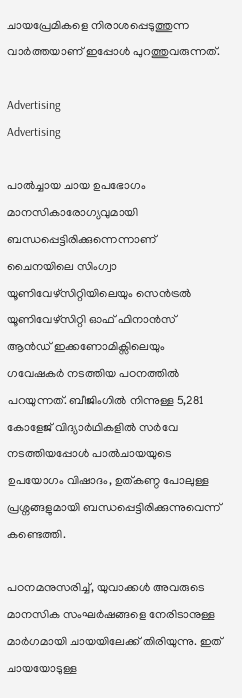ചായപ്രേമികളെ നിരാശപ്പെടുത്തുന്ന വാർത്തയാണ് ഇപ്പോൾ പുറത്തുവരുന്നത്.

Advertising
Advertising

പാൽച്ചായ ചായ ഉപഭോഗം മാനസികാരോഗ്യവുമായി ബന്ധപ്പെട്ടിരിക്കുന്നെന്നാണ് ചൈനയിലെ സിംഗ്വാ യൂണിവേഴ്സിറ്റിയിലെയും സെൻട്രൽ യൂണിവേഴ്സിറ്റി ഓഫ് ഫിനാൻസ് ആൻഡ് ഇക്കണോമിക്സിലെയും ഗവേഷകർ നടത്തിയ പഠനത്തിൽ പറയുന്നത്. ബീജിംഗിൽ നിന്നുള്ള 5,281 കോളേജ് വിദ്യാർഥികളിൽ സർവേ നടത്തിയപ്പോൾ പാൽചായയുടെ ഉപയോഗം വിഷാദം, ഉത്കണ്ഠ പോലുള്ള പ്രശ്നങ്ങളുമായി ബന്ധപ്പെട്ടിരിക്കുന്നുവെന്ന് കണ്ടെത്തി.

പഠനമനുസരിച്ച്, യുവാക്കൾ അവരുടെ മാനസിക സംഘർഷങ്ങളെ നേരിടാനുള്ള മാർഗമായി ചായയിലേക്ക് തിരിയുന്നു. ഇത് ചായയോടുള്ള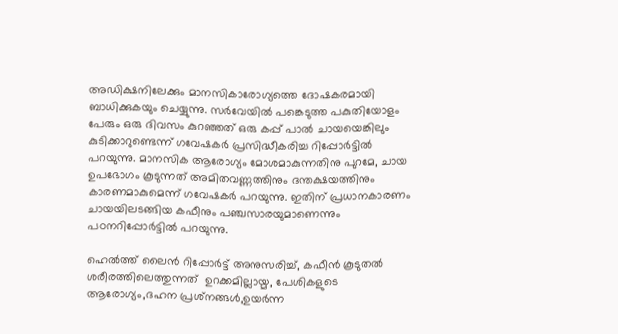അഡിക്ഷനിലേക്കും മാനസികാരോഗ്യത്തെ ദോഷകരമായി ബാധിക്കുകയും ചെയ്യുന്നു. സർവേയിൽ പങ്കെടുത്ത പകുതിയോളം പേരും ഒരു ദിവസം കുറഞ്ഞത് ഒരു കപ്പ് പാൽ ചായയെങ്കിലും കുടിക്കാറുണ്ടെന്ന് ഗവേഷകർ പ്രസിദ്ധീകരിച്ച റിപ്പോർട്ടിൽ പറയുന്നു. മാനസിക ആരോഗ്യം മോശമാകുന്നതിനു പുറമേ, ചായ ഉപഭോഗം കൂടുന്നത് അമിതവണ്ണത്തിനും ദന്തക്ഷയത്തിനും കാരണമാകുമെന്ന് ഗവേഷകർ പറയുന്നു. ഇതിന് പ്രധാനകാരണം ചായയിലടങ്ങിയ കഫീനും പഞ്ചസാരയുമാണെന്നും പഠനറിപ്പോർട്ടിൽ പറയുന്നു.

ഹെൽത്ത് ലൈൻ റിപ്പോർട്ട് അനുസരിച്ച്, കഫീൻ കൂടുതൽ ശരീരത്തിലെത്തുന്നത്  ഉറക്കമില്ലായ്മ, പേശികളുടെ ആരോഗ്യം,ദഹന പ്രശ്‌നങ്ങൾ,ഉയർന്ന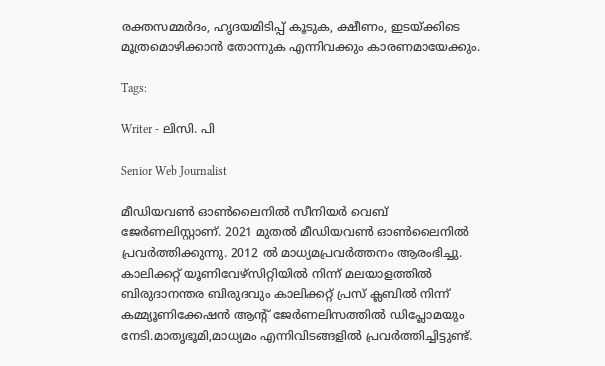രക്തസമ്മർദം, ഹൃദയമിടിപ്പ് കൂടുക, ക്ഷീണം, ഇടയ്ക്കിടെ മൂത്രമൊഴിക്കാൻ തോന്നുക എന്നിവക്കും കാരണമായേക്കും.

Tags:

Writer - ലിസി. പി

Senior Web Journalist

മീഡിയവൺ ഓൺലൈനിൽ സീനിയർ വെബ് ജേർണലിസ്റ്റാണ്. 2021 മുതൽ മീഡിയവൺ ഓൺലൈനിൽ പ്രവർത്തിക്കുന്നു. 2012 ല്‍ മാധ്യമപ്രവര്‍ത്തനം ആരംഭിച്ചു. കാലിക്കറ്റ് യൂണിവേഴ്‌സിറ്റിയിൽ നിന്ന് മലയാളത്തിൽ ബിരുദാനന്തര ബിരുദവും കാലിക്കറ്റ് പ്രസ് ക്ലബിൽ നിന്ന് കമ്മ്യൂണിക്കേഷൻ ആന്റ് ജേർണലിസത്തിൽ ഡിപ്ലോമയും നേടി.മാതൃഭൂമി,മാധ്യമം എന്നിവിടങ്ങളിൽ പ്രവർത്തിച്ചിട്ടുണ്ട്.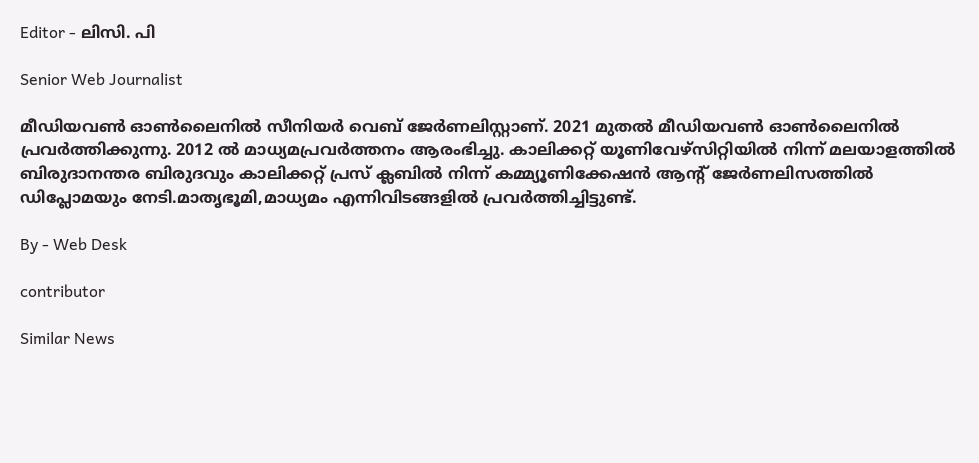Editor - ലിസി. പി

Senior Web Journalist

മീഡിയവൺ ഓൺലൈനിൽ സീനിയർ വെബ് ജേർണലിസ്റ്റാണ്. 2021 മുതൽ മീഡിയവൺ ഓൺലൈനിൽ പ്രവർത്തിക്കുന്നു. 2012 ല്‍ മാധ്യമപ്രവര്‍ത്തനം ആരംഭിച്ചു. കാലിക്കറ്റ് യൂണിവേഴ്‌സിറ്റിയിൽ നിന്ന് മലയാളത്തിൽ ബിരുദാനന്തര ബിരുദവും കാലിക്കറ്റ് പ്രസ് ക്ലബിൽ നിന്ന് കമ്മ്യൂണിക്കേഷൻ ആന്റ് ജേർണലിസത്തിൽ ഡിപ്ലോമയും നേടി.മാതൃഭൂമി,മാധ്യമം എന്നിവിടങ്ങളിൽ പ്രവർത്തിച്ചിട്ടുണ്ട്.

By - Web Desk

contributor

Similar News